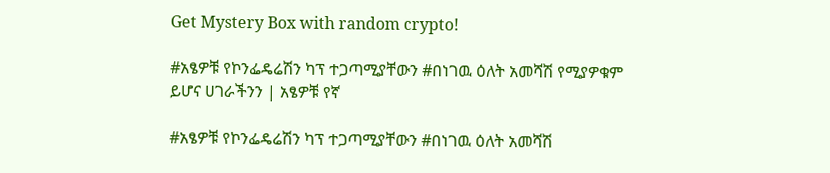Get Mystery Box with random crypto!

#አፄዎቹ የኮንፌዴሬሽን ካፕ ተጋጣሚያቸውን #በነገዉ ዕለት አመሻሽ የሚያዎቁም ይሆና ሀገራችንን | አፄዎቹ የኛ

#አፄዎቹ የኮንፌዴሬሽን ካፕ ተጋጣሚያቸውን #በነገዉ ዕለት አመሻሽ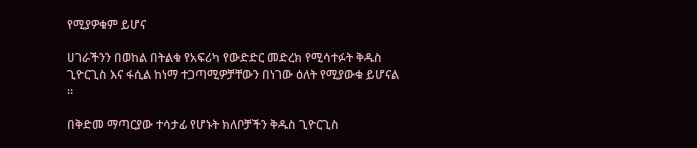የሚያዎቁም ይሆና

ሀገራችንን በወከል በትልቁ የአፍሪካ የውድድር መድረክ የሚሳተፉት ቅዱስ ጊዮርጊስ እና ፋሲል ከነማ ተጋጣሚዎቻቸውን በነገው ዕለት የሚያውቁ ይሆናል ።

በቅድመ ማጣርያው ተሳታፊ የሆኑት ክለቦቻችን ቅዱስ ጊዮርጊስ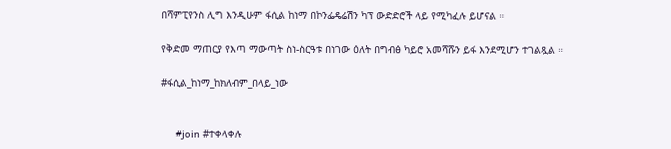በሻምፒየንስ ሊግ እንዲሁም ፋሲል ከነማ በኮንፌዴሬሽን ካፕ ውድድሮች ላይ የሚካፈሉ ይሆናል ።

የቅድመ ማጠርያ የእጣ ማውጣት ስነ-ስርዓቱ በነገው ዕለት በግብፅ ካይሮ አመሻሹን ይፋ እንደሚሆን ተገልጿል ።

#ፋሲል_ከነማ_ከክለብም_በላይ_ነው


     #join #ተቀላቀሉ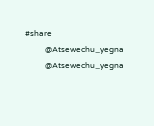#share
          @Atsewechu_yegna
          @Atsewechu_yegna